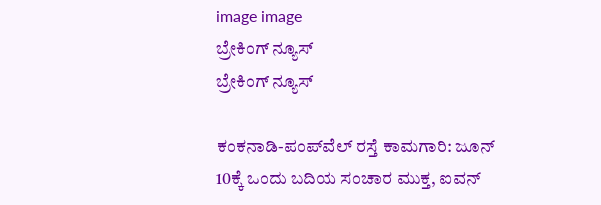image image
ಬ್ರೇಕಿಂಗ್ ನ್ಯೂಸ್
ಬ್ರೇಕಿಂಗ್ ನ್ಯೂಸ್

ಕಂಕನಾಡಿ-ಪಂಪ್‌ವೆಲ್ ರಸ್ತೆ ಕಾಮಗಾರಿ: ಜೂನ್ 10ಕ್ಕೆ ಒಂದು ಬದಿಯ ಸಂಚಾರ ಮುಕ್ತ, ಐವನ್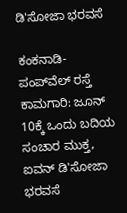ಡಿ'ಸೋಜಾ ಭರವಸೆ

ಕಂಕನಾಡಿ-ಪಂಪ್‌ವೆಲ್ ರಸ್ತೆ ಕಾಮಗಾರಿ: ಜೂನ್ 10ಕ್ಕೆ ಒಂದು ಬದಿಯ ಸಂಚಾರ ಮುಕ್ತ, ಐವನ್ ಡಿ'ಸೋಜಾ ಭರವಸೆ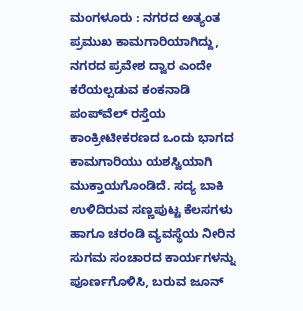ಮಂಗಳೂರು : ನಗರದ ಅತ್ಯಂತ ಪ್ರಮುಖ ಕಾಮಗಾರಿಯಾಗಿದ್ದು, ನಗರದ ಪ್ರವೇಶ ದ್ವಾರ ಎಂದೇ ಕರೆಯಲ್ಪಡುವ ಕಂಕನಾಡಿ ಪಂಪ್‌ವೆಲ್ ರಸ್ತೆಯ ಕಾಂಕ್ರೀಟೀಕರಣದ ಒಂದು ಭಾಗದ ಕಾಮಗಾರಿಯು ಯಶಸ್ವಿಯಾಗಿ ಮುಕ್ತಾಯಗೊಂಡಿದೆ. ಸದ್ಯ ಬಾಕಿ ಉಳಿದಿರುವ ಸಣ್ಣಪುಟ್ಟ ಕೆಲಸಗಳು ಹಾಗೂ ಚರಂಡಿ ವ್ಯವಸ್ಥೆಯ ನೀರಿನ ಸುಗಮ ಸಂಚಾರದ ಕಾರ್ಯಗಳನ್ನು ಪೂರ್ಣಗೊಳಿಸಿ, ಬರುವ ಜೂನ್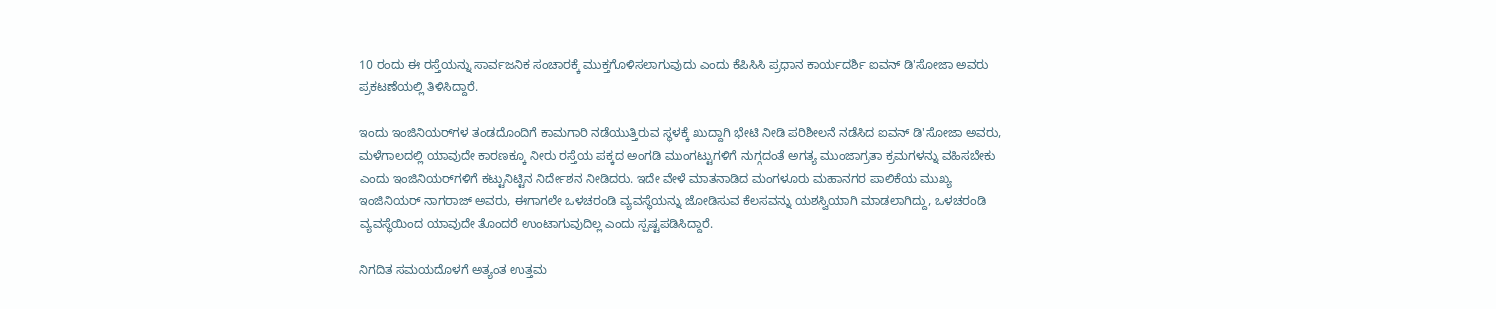10 ರಂದು ಈ ರಸ್ತೆಯನ್ನು ಸಾರ್ವಜನಿಕ ಸಂಚಾರಕ್ಕೆ ಮುಕ್ತಗೊಳಿಸಲಾಗುವುದು ಎಂದು ಕೆಪಿಸಿಸಿ ಪ್ರಧಾನ ಕಾರ್ಯದರ್ಶಿ ಐವನ್ ಡಿ'ಸೋಜಾ ಅವರು ಪ್ರಕಟಣೆಯಲ್ಲಿ ತಿಳಿಸಿದ್ದಾರೆ.

ಇಂದು ಇಂಜಿನಿಯರ್‌ಗಳ ತಂಡದೊಂದಿಗೆ ಕಾಮಗಾರಿ ನಡೆಯುತ್ತಿರುವ ಸ್ಥಳಕ್ಕೆ ಖುದ್ದಾಗಿ ಭೇಟಿ ನೀಡಿ ಪರಿಶೀಲನೆ ನಡೆಸಿದ ಐವನ್ ಡಿ'ಸೋಜಾ ಅವರು, ಮಳೆಗಾಲದಲ್ಲಿ ಯಾವುದೇ ಕಾರಣಕ್ಕೂ ನೀರು ರಸ್ತೆಯ ಪಕ್ಕದ ಅಂಗಡಿ ಮುಂಗಟ್ಟುಗಳಿಗೆ ನುಗ್ಗದಂತೆ ಅಗತ್ಯ ಮುಂಜಾಗ್ರತಾ ಕ್ರಮಗಳನ್ನು ವಹಿಸಬೇಕು ಎಂದು ಇಂಜಿನಿಯರ್‌ಗಳಿಗೆ ಕಟ್ಟುನಿಟ್ಟಿನ ನಿರ್ದೇಶನ ನೀಡಿದರು. ಇದೇ ವೇಳೆ ಮಾತನಾಡಿದ ಮಂಗಳೂರು ಮಹಾನಗರ ಪಾಲಿಕೆಯ ಮುಖ್ಯ ಇಂಜಿನಿಯರ್ ನಾಗರಾಜ್ ಅವರು, ಈಗಾಗಲೇ ಒಳಚರಂಡಿ ವ್ಯವಸ್ಥೆಯನ್ನು ಜೋಡಿಸುವ ಕೆಲಸವನ್ನು ಯಶಸ್ವಿಯಾಗಿ ಮಾಡಲಾಗಿದ್ದು, ಒಳಚರಂಡಿ ವ್ಯವಸ್ಥೆಯಿಂದ ಯಾವುದೇ ತೊಂದರೆ ಉಂಟಾಗುವುದಿಲ್ಲ ಎಂದು ಸ್ಪಷ್ಟಪಡಿಸಿದ್ದಾರೆ.

ನಿಗದಿತ ಸಮಯದೊಳಗೆ ಅತ್ಯಂತ ಉತ್ತಮ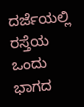ದರ್ಜೆಯಲ್ಲಿ ರಸ್ತೆಯ ಒಂದು ಭಾಗದ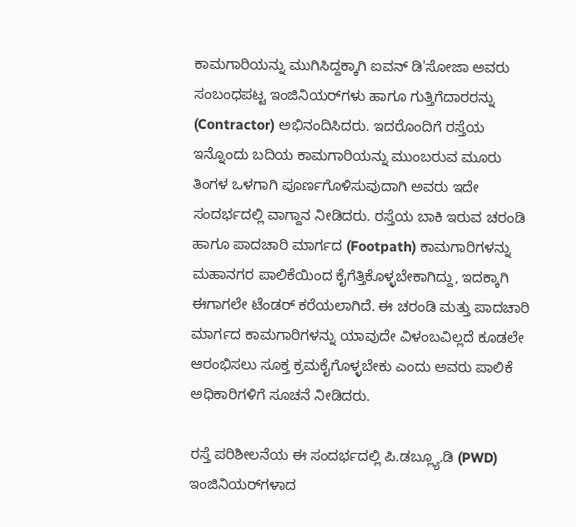ಕಾಮಗಾರಿಯನ್ನು ಮುಗಿಸಿದ್ದಕ್ಕಾಗಿ ಐವನ್ ಡಿ'ಸೋಜಾ ಅವರು ಸಂಬಂಧಪಟ್ಟ ಇಂಜಿನಿಯರ್‌ಗಳು ಹಾಗೂ ಗುತ್ತಿಗೆದಾರರನ್ನು (Contractor) ಅಭಿನಂದಿಸಿದರು. ಇದರೊಂದಿಗೆ ರಸ್ತೆಯ ಇನ್ನೊಂದು ಬದಿಯ ಕಾಮಗಾರಿಯನ್ನು ಮುಂಬರುವ ಮೂರು ತಿಂಗಳ ಒಳಗಾಗಿ ಪೂರ್ಣಗೊಳಿಸುವುದಾಗಿ ಅವರು ಇದೇ ಸಂದರ್ಭದಲ್ಲಿ ವಾಗ್ದಾನ ನೀಡಿದರು. ರಸ್ತೆಯ ಬಾಕಿ ಇರುವ ಚರಂಡಿ ಹಾಗೂ ಪಾದಚಾರಿ ಮಾರ್ಗದ (Footpath) ಕಾಮಗಾರಿಗಳನ್ನು ಮಹಾನಗರ ಪಾಲಿಕೆಯಿಂದ ಕೈಗೆತ್ತಿಕೊಳ್ಳಬೇಕಾಗಿದ್ದು, ಇದಕ್ಕಾಗಿ ಈಗಾಗಲೇ ಟೆಂಡರ್ ಕರೆಯಲಾಗಿದೆ. ಈ ಚರಂಡಿ ಮತ್ತು ಪಾದಚಾರಿ ಮಾರ್ಗದ ಕಾಮಗಾರಿಗಳನ್ನು ಯಾವುದೇ ವಿಳಂಬವಿಲ್ಲದೆ ಕೂಡಲೇ ಆರಂಭಿಸಲು ಸೂಕ್ತ ಕ್ರಮಕೈಗೊಳ್ಳಬೇಕು ಎಂದು ಅವರು ಪಾಲಿಕೆ ಅಧಿಕಾರಿಗಳಿಗೆ ಸೂಚನೆ ನೀಡಿದರು.

ರಸ್ತೆ ಪರಿಶೀಲನೆಯ ಈ ಸಂದರ್ಭದಲ್ಲಿ ಪಿ.ಡಬ್ಲ್ಯೂ.ಡಿ (PWD) ಇಂಜಿನಿಯರ್‌ಗಳಾದ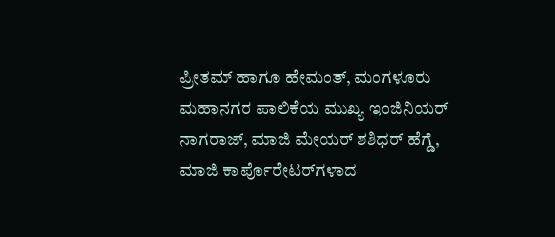ಪ್ರೀತಮ್ ಹಾಗೂ ಹೇಮಂತ್, ಮಂಗಳೂರು ಮಹಾನಗರ ಪಾಲಿಕೆಯ ಮುಖ್ಯ ಇಂಜಿನಿಯರ್ ನಾಗರಾಜ್, ಮಾಜಿ ಮೇಯರ್ ಶಶಿಧರ್ ಹೆಗ್ಡೆ, ಮಾಜಿ ಕಾರ್ಪೊರೇಟರ್‌ಗಳಾದ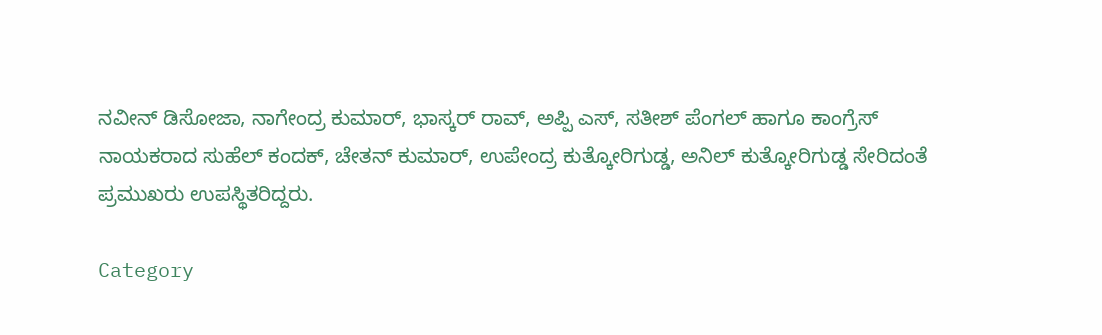ನವೀನ್ ಡಿಸೋಜಾ, ನಾಗೇಂದ್ರ ಕುಮಾರ್, ಭಾಸ್ಕರ್ ರಾವ್, ಅಪ್ಪಿ ಎಸ್, ಸತೀಶ್ ಪೆಂಗಲ್ ಹಾಗೂ ಕಾಂಗ್ರೆಸ್ ನಾಯಕರಾದ ಸುಹೆಲ್ ಕಂದಕ್, ಚೇತನ್ ಕುಮಾರ್, ಉಪೇಂದ್ರ ಕುತ್ಕೋರಿಗುಡ್ಡ, ಅನಿಲ್ ಕುತ್ಕೋರಿಗುಡ್ಡ ಸೇರಿದಂತೆ ಪ್ರಮುಖರು ಉಪಸ್ಥಿತರಿದ್ದರು.

Category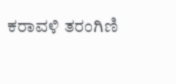ಕರಾವಳಿ ತರಂಗಿಣಿ